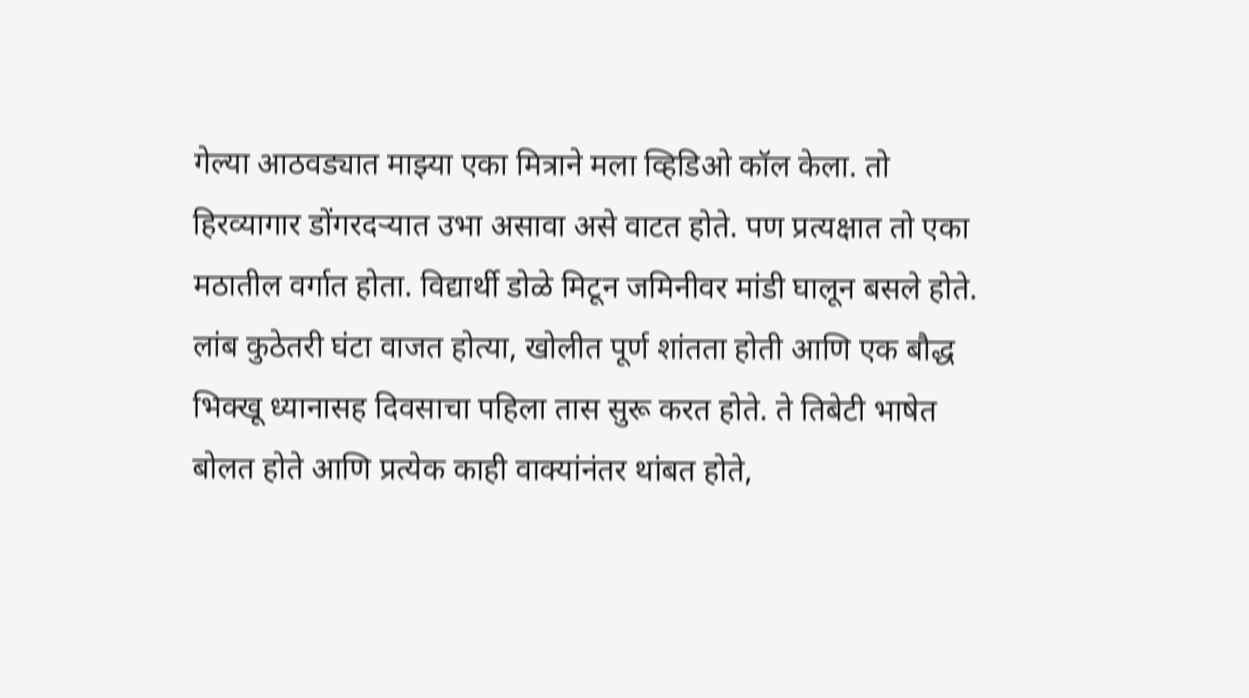गेल्या आठवड्यात माझ्या एका मित्राने मला व्हिडिओ कॉल केला. तो हिरव्यागार डोंगरदऱ्यात उभा असावा असे वाटत होते. पण प्रत्यक्षात तो एका मठातील वर्गात होता. विद्यार्थी डोळे मिटून जमिनीवर मांडी घालून बसले होते. लांब कुठेतरी घंटा वाजत होत्या, खोलीत पूर्ण शांतता होती आणि एक बौद्ध भिक्खू ध्यानासह दिवसाचा पहिला तास सुरू करत होते. ते तिबेटी भाषेत बोलत होते आणि प्रत्येक काही वाक्यांनंतर थांबत होते,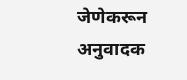जेणेकरून अनुवादक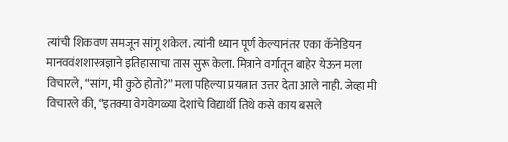त्यांची शिकवण समजून सांगू शकेल. त्यांनी ध्यान पूर्ण केल्यानंतर एका कॅनेडियन मानववंशशास्त्रज्ञाने इतिहासाचा तास सुरू केला. मित्राने वर्गातून बाहेर येऊन मला विचारले, “सांग, मी कुठे होतो?” मला पहिल्या प्रयत्नात उत्तर देता आले नाही. जेव्हा मी विचारले की, “इतक्या वेगवेगळ्या देशांचे विद्यार्थी तिथे कसे काय बसले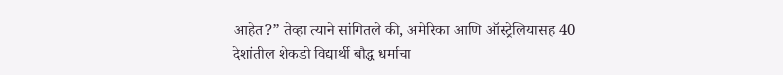आहेत?” तेव्हा त्याने सांगितले की, अमेरिका आणि ऑस्ट्रेलियासह 40 देशांतील शेकडो विद्यार्थी बौद्ध धर्माचा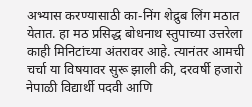अभ्यास करण्यासाठी का-निंग शेद्रुब लिंग मठात येतात. हा मठ प्रसिद्ध बोधनाथ स्तुपाच्या उत्तरेला काही मिनिटांच्या अंतरावर आहे. त्यानंतर आमची चर्चा या विषयावर सुरू झाली की, दरवर्षी हजारो नेपाळी विद्यार्थी पदवी आणि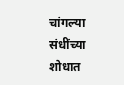चांगल्या संधींच्या शोधात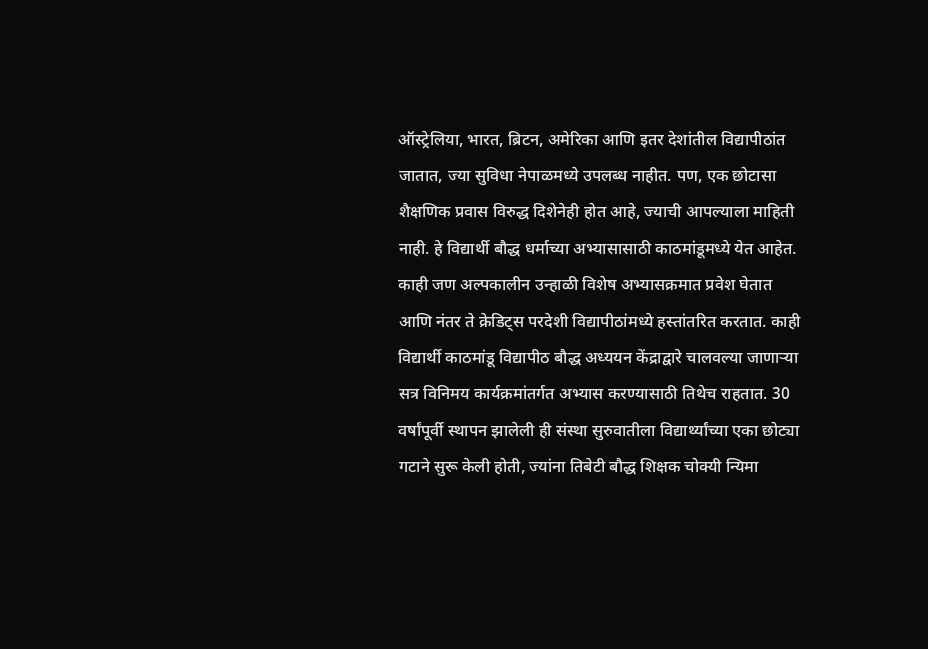ऑस्ट्रेलिया, भारत, ब्रिटन, अमेरिका आणि इतर देशांतील विद्यापीठांत जातात, ज्या सुविधा नेपाळमध्ये उपलब्ध नाहीत. पण, एक छोटासा शैक्षणिक प्रवास विरुद्ध दिशेनेही होत आहे, ज्याची आपल्याला माहिती नाही. हे विद्यार्थी बौद्ध धर्माच्या अभ्यासासाठी काठमांडूमध्ये येत आहेत. काही जण अल्पकालीन उन्हाळी विशेष अभ्यासक्रमात प्रवेश घेतात आणि नंतर ते क्रेडिट्स परदेशी विद्यापीठांमध्ये हस्तांतरित करतात. काही विद्यार्थी काठमांडू विद्यापीठ बौद्ध अध्ययन केंद्राद्वारे चालवल्या जाणाऱ्या सत्र विनिमय कार्यक्रमांतर्गत अभ्यास करण्यासाठी तिथेच राहतात. 30 वर्षांपूर्वी स्थापन झालेली ही संस्था सुरुवातीला विद्यार्थ्यांच्या एका छोट्या गटाने सुरू केली होती, ज्यांना तिबेटी बौद्ध शिक्षक चोक्यी न्यिमा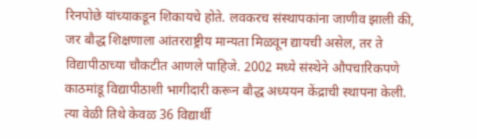रिनपोछे यांच्याकडून शिकायचे होते. लवकरच संस्थापकांना जाणीव झाली की, जर बौद्ध शिक्षणाला आंतरराष्ट्रीय मान्यता मिळवून द्यायची असेल, तर ते विद्यापीठाच्या चौकटीत आणले पाहिजे. 2002 मध्ये संस्थेने औपचारिकपणे काठमांडू विद्यापीठाशी भागीदारी करून बौद्ध अध्ययन केंद्राची स्थापना केली. त्या वेळी तिथे केवळ 36 विद्यार्थी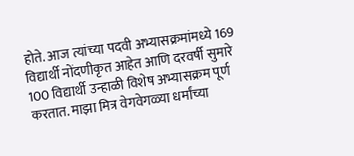होते. आज त्यांच्या पदवी अभ्यासक्रमांमध्ये 169 विद्यार्थी नोंदणीकृत आहेत आणि दरवर्षी सुमारे 100 विद्यार्थी उन्हाळी विशेष अभ्यासक्रम पूर्ण करतात. माझा मित्र वेगवेगळ्या धर्मांच्या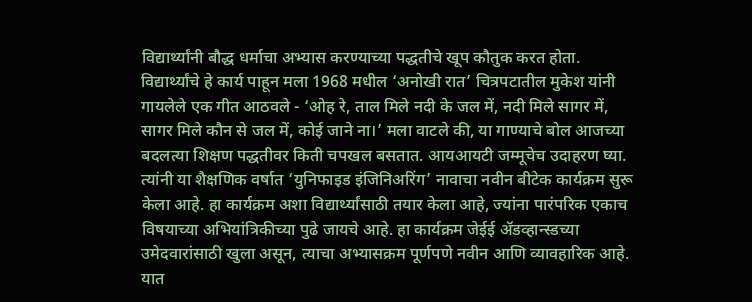विद्यार्थ्यांनी बौद्ध धर्माचा अभ्यास करण्याच्या पद्धतीचे खूप कौतुक करत होता. विद्यार्थ्यांचे हे कार्य पाहून मला 1968 मधील ‘अनोखी रात’ चित्रपटातील मुकेश यांनी गायलेले एक गीत आठवले - ‘ओह रे, ताल मिले नदी के जल में, नदी मिले सागर में, सागर मिले कौन से जल में, कोई जाने ना।’ मला वाटले की, या गाण्याचे बोल आजच्या बदलत्या शिक्षण पद्धतीवर किती चपखल बसतात. आयआयटी जम्मूचेच उदाहरण घ्या. त्यांनी या शैक्षणिक वर्षात ‘युनिफाइड इंजिनिअरिंग’ नावाचा नवीन बीटेक कार्यक्रम सुरू केला आहे. हा कार्यक्रम अशा विद्यार्थ्यांसाठी तयार केला आहे, ज्यांना पारंपरिक एकाच विषयाच्या अभियांत्रिकीच्या पुढे जायचे आहे. हा कार्यक्रम जेईई ॲडव्हान्स्डच्या उमेदवारांसाठी खुला असून, त्याचा अभ्यासक्रम पूर्णपणे नवीन आणि व्यावहारिक आहे. यात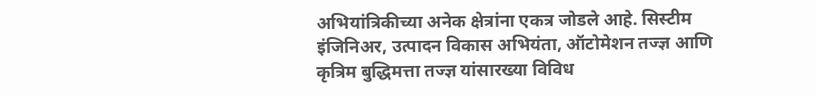अभियांत्रिकीच्या अनेक क्षेत्रांना एकत्र जोडले आहे. सिस्टीम इंजिनिअर, उत्पादन विकास अभियंता, ऑटोमेशन तज्ज्ञ आणि कृत्रिम बुद्धिमत्ता तज्ज्ञ यांसारख्या विविध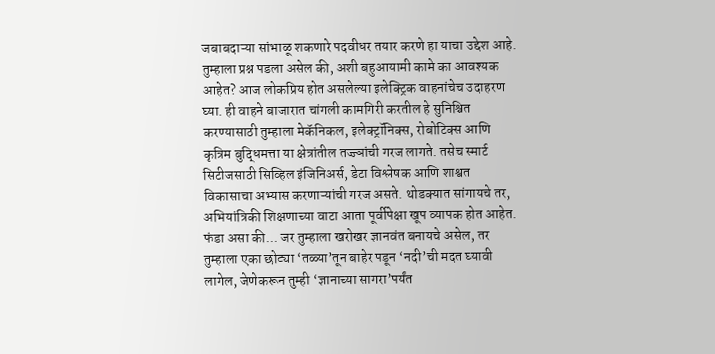जबाबदाऱ्या सांभाळू शकणारे पदवीधर तयार करणे हा याचा उद्देश आहे. तुम्हाला प्रश्न पडला असेल की, अशी बहुआयामी कामे का आवश्यक आहेत? आज लोकप्रिय होत असलेल्या इलेक्ट्रिक वाहनांचेच उदाहरण घ्या. ही वाहने बाजारात चांगली कामगिरी करतील हे सुनिश्चित करण्यासाठी तुम्हाला मेकॅनिकल, इलेक्ट्रॉनिक्स, रोबोटिक्स आणि कृत्रिम बुद्धिमत्ता या क्षेत्रांतील तज्ज्ञांची गरज लागते. तसेच स्मार्ट सिटीजसाठी सिव्हिल इंजिनिअर्स, डेटा विश्लेषक आणि शाश्वत विकासाचा अभ्यास करणाऱ्यांची गरज असते. थोडक्यात सांगायचे तर, अभियांत्रिकी शिक्षणाच्या वाटा आता पूर्वीपेक्षा खूप व्यापक होत आहेत. फंडा असा की... जर तुम्हाला खरोखर ज्ञानवंत बनायचे असेल, तर तुम्हाला एका छोट्या ‘तळ्या’तून बाहेर पडून ‘नदी’ची मदत घ्यावी लागेल, जेणेकरून तुम्ही ‘ज्ञानाच्या सागरा’पर्यंत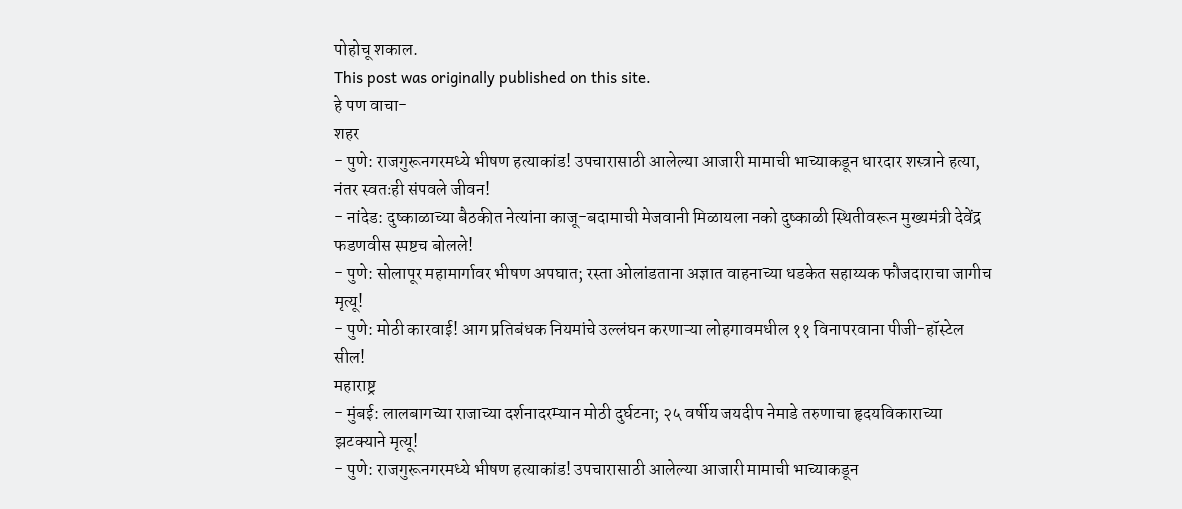पोहोचू शकाल.
This post was originally published on this site.
हे पण वाचा-
शहर
- पुणे: राजगुरूनगरमध्ये भीषण हत्याकांड! उपचारासाठी आलेल्या आजारी मामाची भाच्याकडून धारदार शस्त्राने हत्या, नंतर स्वतःही संपवले जीवन!
- नांदेड: दुष्काळाच्या बैठकीत नेत्यांना काजू-बदामाची मेजवानी मिळायला नको दुष्काळी स्थितीवरून मुख्यमंत्री देवेंद्र फडणवीस स्पष्टच बोलले!
- पुणे: सोलापूर महामार्गावर भीषण अपघात; रस्ता ओलांडताना अज्ञात वाहनाच्या धडकेत सहाय्यक फौजदाराचा जागीच मृत्यू!
- पुणे: मोठी कारवाई! आग प्रतिबंधक नियमांचे उल्लंघन करणाऱ्या लोहगावमधील ११ विनापरवाना पीजी-हॉस्टेल सील!
महाराष्ट्र
- मुंबई: लालबागच्या राजाच्या दर्शनादरम्यान मोठी दुर्घटना; २५ वर्षीय जयदीप नेमाडे तरुणाचा हृदयविकाराच्या झटक्याने मृत्यू!
- पुणे: राजगुरूनगरमध्ये भीषण हत्याकांड! उपचारासाठी आलेल्या आजारी मामाची भाच्याकडून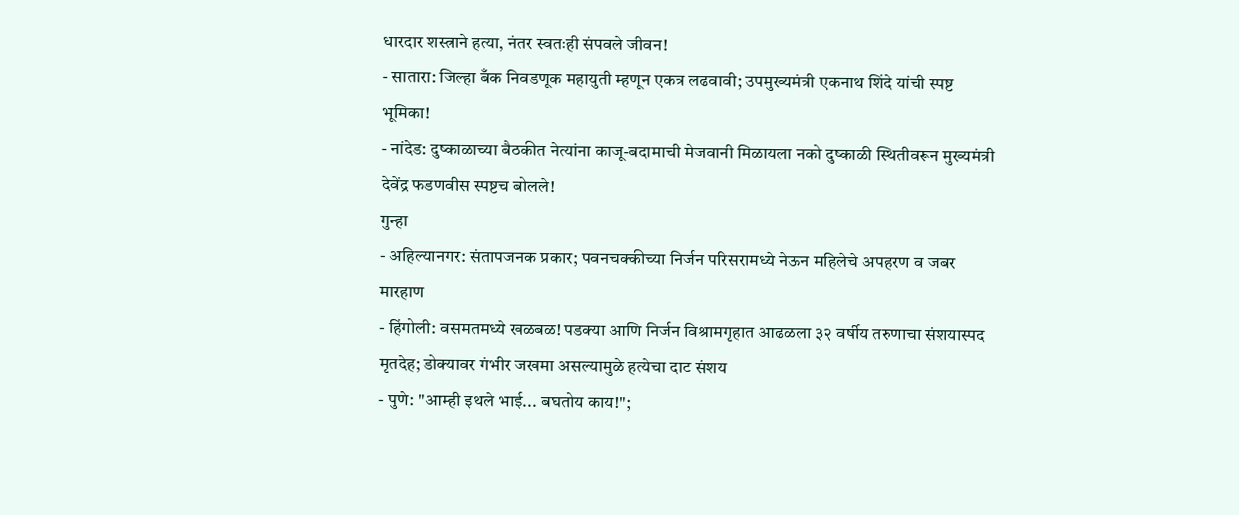धारदार शस्त्राने हत्या, नंतर स्वतःही संपवले जीवन!
- सातारा: जिल्हा बँक निवडणूक महायुती म्हणून एकत्र लढवावी; उपमुख्यमंत्री एकनाथ शिंदे यांची स्पष्ट भूमिका!
- नांदेड: दुष्काळाच्या बैठकीत नेत्यांना काजू-बदामाची मेजवानी मिळायला नको दुष्काळी स्थितीवरून मुख्यमंत्री देवेंद्र फडणवीस स्पष्टच बोलले!
गुन्हा
- अहिल्यानगर: संतापजनक प्रकार; पवनचक्कीच्या निर्जन परिसरामध्ये नेऊन महिलेचे अपहरण व जबर मारहाण
- हिंगोली: वसमतमध्ये खळबळ! पडक्या आणि निर्जन विश्रामगृहात आढळला ३२ वर्षीय तरुणाचा संशयास्पद मृतदेह; डोक्यावर गंभीर जखमा असल्यामुळे हत्येचा दाट संशय
- पुणे: "आम्ही इथले भाई... बघतोय काय!";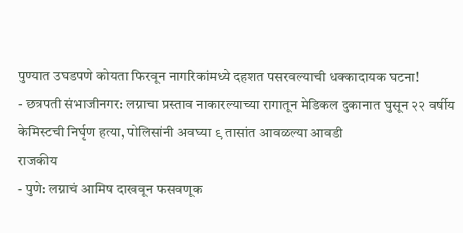पुण्यात उघडपणे कोयता फिरवून नागरिकांमध्ये दहशत पसरवल्याची धक्कादायक घटना!
- छत्रपती संभाजीनगर: लग्नाचा प्रस्ताव नाकारल्याच्या रागातून मेडिकल दुकानात घुसून २२ वर्षीय केमिस्टची निर्घृण हत्या, पोलिसांनी अवघ्या ९ तासांत आवळल्या आवडी
राजकीय
- पुणे: लग्नाचं आमिष दाखवून फसवणूक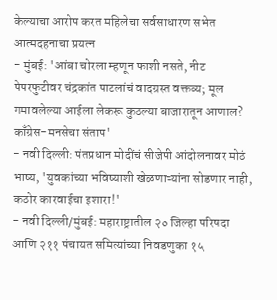केल्याचा आरोप करत महिलेचा सर्वसाधारण सभेत आत्मदहनाचा प्रयत्न
- मुंबई: 'आंबा चोरला म्हणून फाशी नसते, नीट पेपरफुटीवर चंद्रकांत पाटलांचं वादग्रस्त वक्तव्य; मूल गमावलेल्या आईला लेकरू कुठल्या बाजारातून आणाल? काँग्रेस-मनसेचा संताप'
- नवी दिल्ली: पंतप्रधान मोदींचं सीजेपी आंदोलनावर मोठं भाष्य, 'युवकांच्या भविष्याशी खेळणाऱ्यांना सोडणार नाही, कठोर कारवाईचा इशारा!'
- नवी दिल्ली/मुंबई: महाराष्ट्रातील २० जिल्हा परिषदा आणि २११ पंचायत समित्यांच्या निवडणुका १५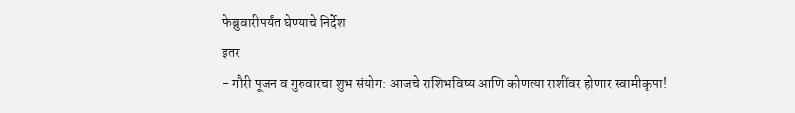फेब्रुवारीपर्यंत घेण्याचे निर्देश
इतर
- गौरी पूजन व गुरुवारचा शुभ संयोग: आजचे राशिभविष्य आणि कोणत्या राशींवर होणार स्वामीकृपा!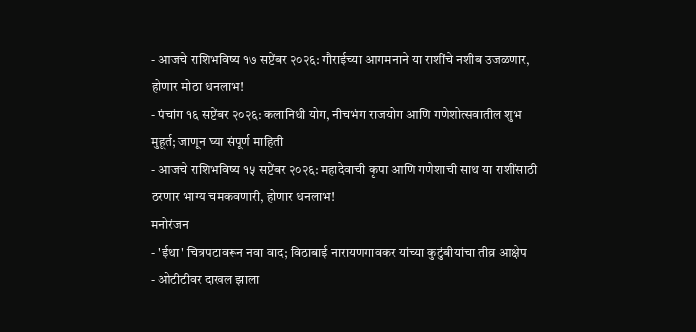- आजचे राशिभविष्य १७ सप्टेंबर २०२६: गौराईच्या आगमनाने या राशींचे नशीब उजळणार, होणार मोठा धनलाभ!
- पंचांग १६ सप्टेंबर २०२६: कलानिधी योग, नीचभंग राजयोग आणि गणेशोत्सवातील शुभ मुहूर्त; जाणून घ्या संपूर्ण माहिती
- आजचे राशिभविष्य १५ सप्टेंबर २०२६: महादेवाची कृपा आणि गणेशाची साथ या राशींसाठी ठरणार भाग्य चमकवणारी, होणार धनलाभ!
मनोरंजन
- 'ईथा' चित्रपटावरून नवा वाद; विठाबाई नारायणगावकर यांच्या कुटुंबीयांचा तीव्र आक्षेप
- ओटीटीवर दाखल झाला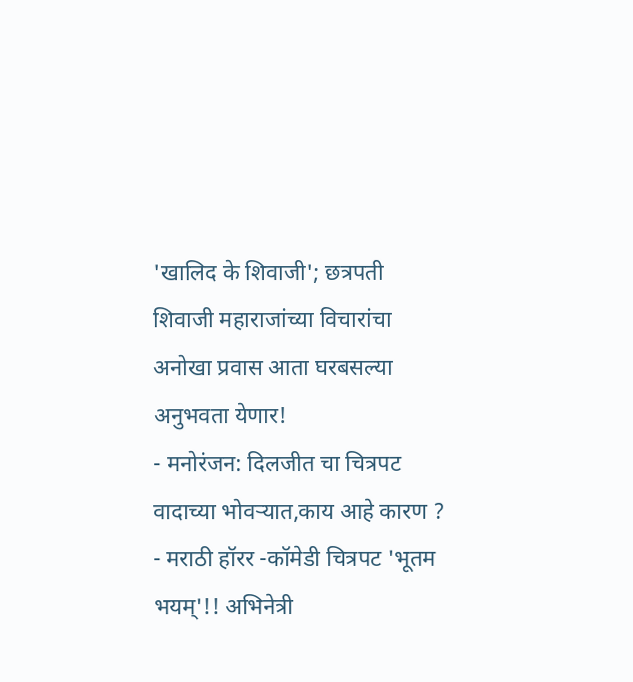'खालिद के शिवाजी'; छत्रपती शिवाजी महाराजांच्या विचारांचा अनोखा प्रवास आता घरबसल्या अनुभवता येणार!
- मनोरंजन: दिलजीत चा चित्रपट वादाच्या भोवऱ्यात,काय आहे कारण ?
- मराठी हॉरर -कॉमेडी चित्रपट 'भूतम भयम्'!! अभिनेत्री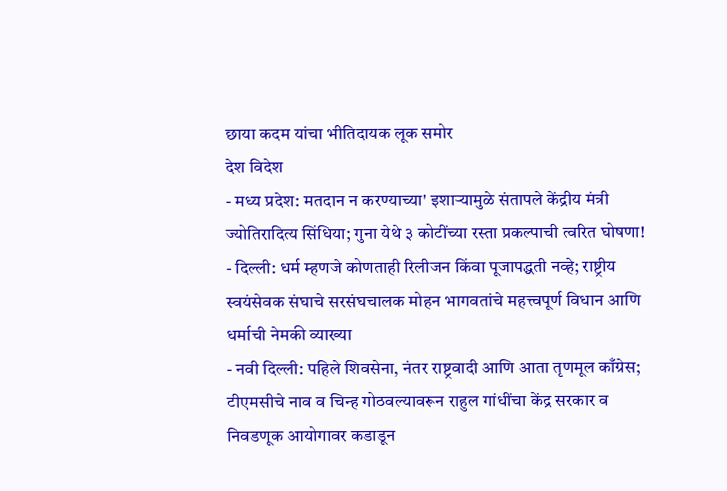छाया कदम यांचा भीतिदायक लूक समोर
देश विदेश
- मध्य प्रदेश: मतदान न करण्याच्या' इशाऱ्यामुळे संतापले केंद्रीय मंत्री ज्योतिरादित्य सिंधिया; गुना येथे ३ कोटींच्या रस्ता प्रकल्पाची त्वरित घोषणा!
- दिल्ली: धर्म म्हणजे कोणताही रिलीजन किंवा पूजापद्धती नव्हे; राष्ट्रीय स्वयंसेवक संघाचे सरसंघचालक मोहन भागवतांचे महत्त्वपूर्ण विधान आणि धर्माची नेमकी व्याख्या
- नवी दिल्ली: पहिले शिवसेना, नंतर राष्ट्रवादी आणि आता तृणमूल काँग्रेस; टीएमसीचे नाव व चिन्ह गोठवल्यावरून राहुल गांधींचा केंद्र सरकार व निवडणूक आयोगावर कडाडून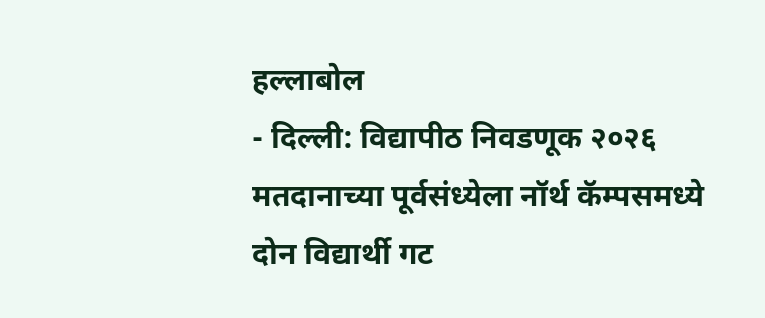हल्लाबोल
- दिल्ली: विद्यापीठ निवडणूक २०२६ मतदानाच्या पूर्वसंध्येला नॉर्थ कॅम्पसमध्ये दोन विद्यार्थी गट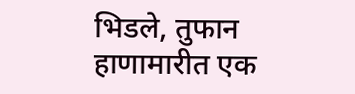भिडले, तुफान हाणामारीत एक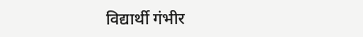विद्यार्थी गंभीर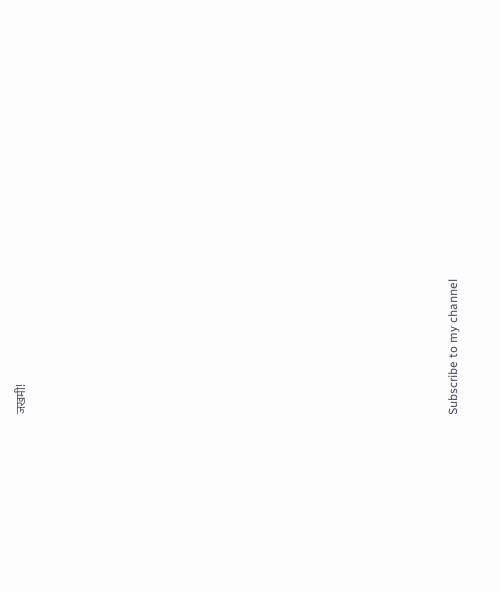जखमी!


























Subscribe to my channel